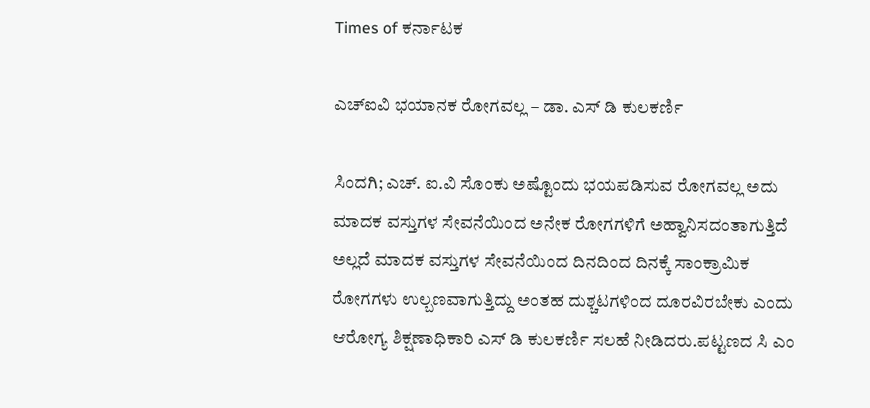Times of ಕರ್ನಾಟಕ

ಎಚ್ಐವಿ ಭಯಾನಕ ರೋಗವಲ್ಲ – ಡಾ. ಎಸ್ ಡಿ ಕುಲಕರ್ಣಿ

ಸಿಂದಗಿ; ಎಚ್. ಐ.ವಿ ಸೊಂಕು ಅಷ್ಟೊಂದು ಭಯಪಡಿಸುವ ರೋಗವಲ್ಲ ಅದು ಮಾದಕ ವಸ್ತುಗಳ ಸೇವನೆಯಿಂದ ಅನೇಕ ರೋಗಗಳಿಗೆ ಅಹ್ವಾನಿಸದಂತಾಗುತ್ತಿದೆ ಅಲ್ಲದೆ ಮಾದಕ ವಸ್ತುಗಳ ಸೇವನೆಯಿಂದ ದಿನದಿಂದ ದಿನಕ್ಕೆ ಸಾಂಕ್ರಾಮಿಕ ರೋಗಗಳು ಉಲ್ಬಣವಾಗುತ್ತಿದ್ದು ಅಂತಹ ದುಶ್ಚಟಗಳಿಂದ ದೂರವಿರಬೇಕು ಎಂದು ಆರೋಗ್ಯ ಶಿಕ್ಷಣಾಧಿಕಾರಿ ಎಸ್ ಡಿ ಕುಲಕರ್ಣಿ ಸಲಹೆ ನೀಡಿದರು.ಪಟ್ಟಣದ ಸಿ ಎಂ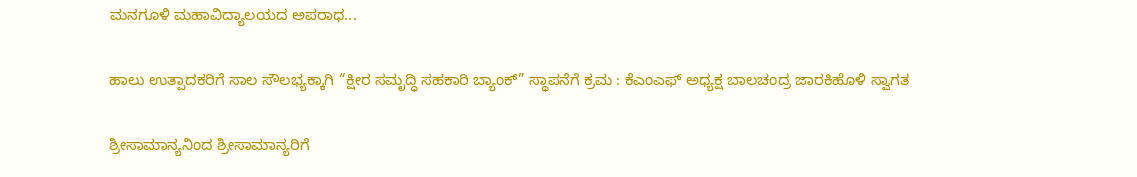ಮನಗೂಳಿ ಮಹಾವಿದ್ಯಾಲಯದ ಅಪರಾಧ...

ಹಾಲು ಉತ್ಪಾದಕರಿಗೆ ಸಾಲ ಸೌಲಭ್ಯಕ್ಕಾಗಿ “ಕ್ಷೀರ ಸಮೃದ್ಧಿ ಸಹಕಾರಿ ಬ್ಯಾಂಕ್” ಸ್ಥಾಪನೆಗೆ ಕ್ರಮ : ಕೆಎಂಎಫ್ ಅಧ್ಯಕ್ಷ ಬಾಲಚಂದ್ರ ಜಾರಕಿಹೊಳಿ ಸ್ವಾಗತ

ಶ್ರೀಸಾಮಾನ್ಯನಿಂದ ಶ್ರೀಸಾಮಾನ್ಯರಿಗೆ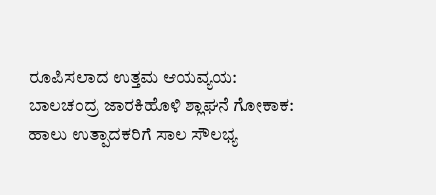ರೂಪಿಸಲಾದ ಉತ್ತಮ ಆಯವ್ಯಯ: ಬಾಲಚಂದ್ರ ಜಾರಕಿಹೊಳಿ ಶ್ಲಾಘನೆ ಗೋಕಾಕ: ಹಾಲು ಉತ್ಪಾದಕರಿಗೆ ಸಾಲ ಸೌಲಭ್ಯ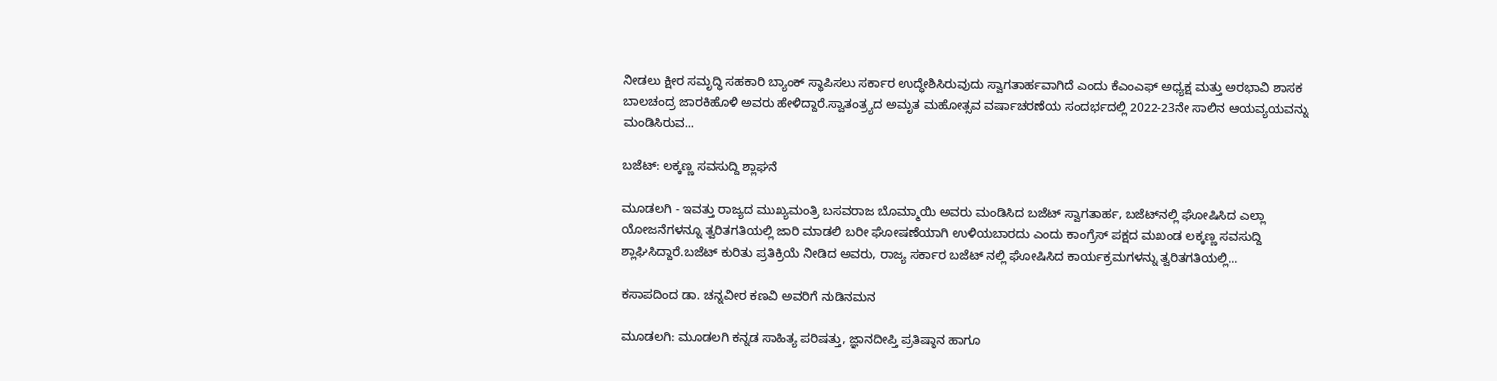ನೀಡಲು ಕ್ಷೀರ ಸಮೃದ್ಧಿ ಸಹಕಾರಿ ಬ್ಯಾಂಕ್ ಸ್ಥಾಪಿಸಲು ಸರ್ಕಾರ ಉದ್ಧೇಶಿಸಿರುವುದು ಸ್ವಾಗತಾರ್ಹವಾಗಿದೆ ಎಂದು ಕೆಎಂಎಫ್ ಅಧ್ಯಕ್ಷ ಮತ್ತು ಅರಭಾವಿ ಶಾಸಕ ಬಾಲಚಂದ್ರ ಜಾರಕಿಹೊಳಿ ಅವರು ಹೇಳಿದ್ದಾರೆ.ಸ್ವಾತಂತ್ರ್ಯದ ಅಮೃತ ಮಹೋತ್ಸವ ವರ್ಷಾಚರಣೆಯ ಸಂದರ್ಭದಲ್ಲಿ 2022-23ನೇ ಸಾಲಿನ ಆಯವ್ಯಯವನ್ನು ಮಂಡಿಸಿರುವ...

ಬಜೆಟ್: ಲಕ್ಕಣ್ಣ ಸವಸುದ್ದಿ ಶ್ಲಾಘನೆ

ಮೂಡಲಗಿ - ಇವತ್ತು ರಾಜ್ಯದ ಮುಖ್ಯಮಂತ್ರಿ ಬಸವರಾಜ ಬೊಮ್ಮಾಯಿ ಅವರು ಮಂಡಿಸಿದ ಬಜೆಟ್ ಸ್ವಾಗತಾರ್ಹ, ಬಜೆಟ್‍ನಲ್ಲಿ ಘೋಷಿಸಿದ ಎಲ್ಲಾ ಯೋಜನೆಗಳನ್ನೂ ತ್ವರಿತಗತಿಯಲ್ಲಿ ಜಾರಿ ಮಾಡಲಿ ಬರೀ ಘೋಷಣೆಯಾಗಿ ಉಳಿಯಬಾರದು ಎಂದು ಕಾಂಗ್ರೆಸ್ ಪಕ್ಷದ ಮಖಂಡ ಲಕ್ಕಣ್ಣ ಸವಸುದ್ದಿ ಶ್ಲಾಘಿಸಿದ್ದಾರೆ.ಬಜೆಟ್ ಕುರಿತು ಪ್ರತಿಕ್ರಿಯೆ ನೀಡಿದ ಅವರು, ರಾಜ್ಯ ಸರ್ಕಾರ ಬಜೆಟ್ ನಲ್ಲಿ ಘೋಷಿಸಿದ ಕಾರ್ಯಕ್ರಮಗಳನ್ನು ತ್ವರಿತಗತಿಯಲ್ಲಿ...

ಕಸಾಪದಿಂದ ಡಾ. ಚನ್ನವೀರ ಕಣವಿ ಅವರಿಗೆ ನುಡಿನಮನ

ಮೂಡಲಗಿ: ಮೂಡಲಗಿ ಕನ್ನಡ ಸಾಹಿತ್ಯ ಪರಿಷತ್ತು, ಜ್ಞಾನದೀಪ್ತಿ ಪ್ರತಿಷ್ಠಾನ ಹಾಗೂ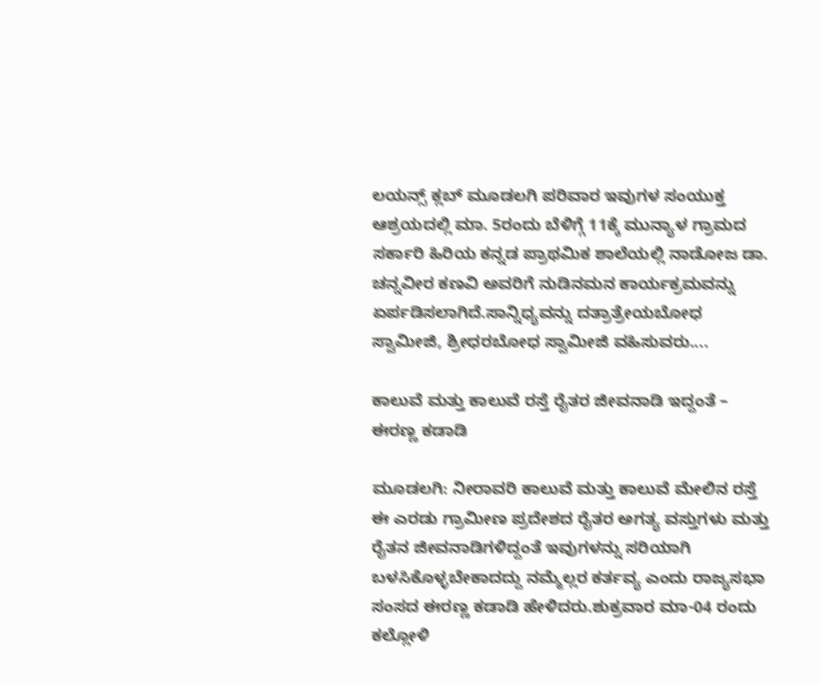ಲಯನ್ಸ್ ಕ್ಲಬ್ ಮೂಡಲಗಿ ಪರಿವಾರ ಇವುಗಳ ಸಂಯುಕ್ತ ಆಶ್ರಯದಲ್ಲಿ ಮಾ. 5ರಂದು ಬೆಳಿಗ್ಗೆ 11ಕ್ಕೆ ಮುನ್ಯಾಳ ಗ್ರಾಮದ ಸರ್ಕಾರಿ ಹಿರಿಯ ಕನ್ನಡ ಪ್ರಾಥಮಿಕ ಶಾಲೆಯಲ್ಲಿ ನಾಡೋಜ ಡಾ. ಚನ್ನವೀರ ಕಣವಿ ಅವರಿಗೆ ನುಡಿನಮನ ಕಾರ್ಯಕ್ರಮವನ್ನು ಏರ್ಪಡಿಸಲಾಗಿದೆ.ಸಾನ್ನಿಧ್ಯವನ್ನು ದತ್ರಾತ್ರೇಯಬೋಧ ಸ್ವಾಮೀಜಿ, ಶ್ರೀಧರಬೋಧ ಸ್ವಾಮೀಜಿ ವಹಿಸುವರು....

ಕಾಲುವೆ ಮತ್ತು ಕಾಲುವೆ ರಸ್ತೆ ರೈತರ ಜೀವನಾಡಿ ಇದ್ದಂತೆ – ಈರಣ್ಣ ಕಡಾಡಿ

ಮೂಡಲಗಿ: ನೀರಾವರಿ ಕಾಲುವೆ ಮತ್ತು ಕಾಲುವೆ ಮೇಲಿನ ರಸ್ತೆ ಈ ಎರಡು ಗ್ರಾಮೀಣ ಪ್ರದೇಶದ ರೈತರ ಅಗತ್ಯ ವಸ್ತುಗಳು ಮತ್ತು ರೈತನ ಜೀವನಾಡಿಗಳಿದ್ದಂತೆ ಇವುಗಳನ್ನು ಸರಿಯಾಗಿ ಬಳಸಿಕೊಳ್ಳಬೇಕಾದದ್ದು ನಮ್ಮೆಲ್ಲರ ಕರ್ತವ್ಯ ಎಂದು ರಾಜ್ಯಸಭಾ ಸಂಸದ ಈರಣ್ಣ ಕಡಾಡಿ ಹೇಳಿದರು.ಶುಕ್ರವಾರ ಮಾ-04 ರಂದು ಕಲ್ಲೋಳಿ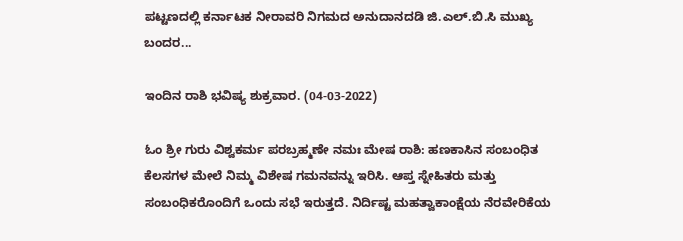ಪಟ್ಟಣದಲ್ಲಿ ಕರ್ನಾಟಕ ನೀರಾವರಿ ನಿಗಮದ ಅನುದಾನದಡಿ ಜಿ.ಎಲ್.ಬಿ.ಸಿ ಮುಖ್ಯ ಬಂದರ...

ಇಂದಿನ ರಾಶಿ ಭವಿಷ್ಯ ಶುಕ್ರವಾರ. (04-03-2022)

ಓಂ ಶ್ರೀ ಗುರು ವಿಶ್ವಕರ್ಮ ಪರಬ್ರಹ್ಮಣೇ ನಮಃ ಮೇಷ ರಾಶಿ: ಹಣಕಾಸಿನ ಸಂಬಂಧಿತ ಕೆಲಸಗಳ ಮೇಲೆ ನಿಮ್ಮ ವಿಶೇಷ ಗಮನವನ್ನು ಇರಿಸಿ. ಆಪ್ತ ಸ್ನೇಹಿತರು ಮತ್ತು ಸಂಬಂಧಿಕರೊಂದಿಗೆ ಒಂದು ಸಭೆ ಇರುತ್ತದೆ. ನಿರ್ದಿಷ್ಟ ಮಹತ್ವಾಕಾಂಕ್ಷೆಯ ನೆರವೇರಿಕೆಯ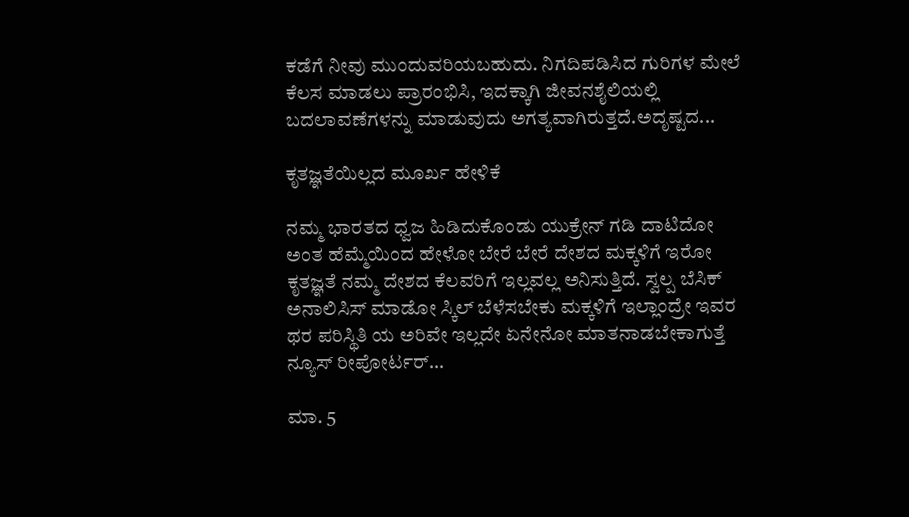ಕಡೆಗೆ ನೀವು ಮುಂದುವರಿಯಬಹುದು. ನಿಗದಿಪಡಿಸಿದ ಗುರಿಗಳ ಮೇಲೆ ಕೆಲಸ ಮಾಡಲು ಪ್ರಾರಂಭಿಸಿ, ಇದಕ್ಕಾಗಿ ಜೀವನಶೈಲಿಯಲ್ಲಿ ಬದಲಾವಣೆಗಳನ್ನು ಮಾಡುವುದು ಅಗತ್ಯವಾಗಿರುತ್ತದೆ.ಅದೃಷ್ಟದ...

ಕೃತಜ್ಞತೆಯಿಲ್ಲದ ಮೂರ್ಖ ಹೇಳಿಕೆ

ನಮ್ಮ ಭಾರತದ ಧ್ವಜ ಹಿಡಿದುಕೊಂಡು ಯುಕ್ರೇನ್ ಗಡಿ ದಾಟಿದೋ ಅಂತ ಹೆಮ್ಮೆಯಿಂದ ಹೇಳೋ ಬೇರೆ ಬೇರೆ ದೇಶದ ಮಕ್ಕಳಿಗೆ ಇರೋ ಕೃತಜ್ಞತೆ ನಮ್ಮ ದೇಶದ ಕೆಲವರಿಗೆ ಇಲ್ಲವಲ್ಲ ಅನಿಸುತ್ತಿದೆ. ಸ್ವಲ್ಪ ಬೆಸಿಕ್ ಅನಾಲಿಸಿಸ್ ಮಾಡೋ ಸ್ಕಿಲ್ ಬೆಳೆಸಬೇಕು ಮಕ್ಕಳಿಗೆ ಇಲ್ಲಾಂದ್ರೇ ಇವರ ಥರ ಪರಿಸ್ಥಿತಿ ಯ ಅರಿವೇ‌ ಇಲ್ಲದೇ ಏನೇನೋ ಮಾತನಾಡಬೇಕಾಗುತ್ತೆ ನ್ಯೂಸ್ ರೀಪೋರ್ಟರ್...

ಮಾ. 5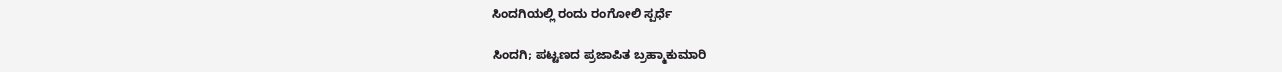ಸಿಂದಗಿಯಲ್ಲಿ ರಂದು ರಂಗೋಲಿ ಸ್ಪರ್ಧೆ

ಸಿಂದಗಿ; ಪಟ್ಟಣದ ಪ್ರಜಾಪಿತ ಬ್ರಹ್ಮಾಕುಮಾರಿ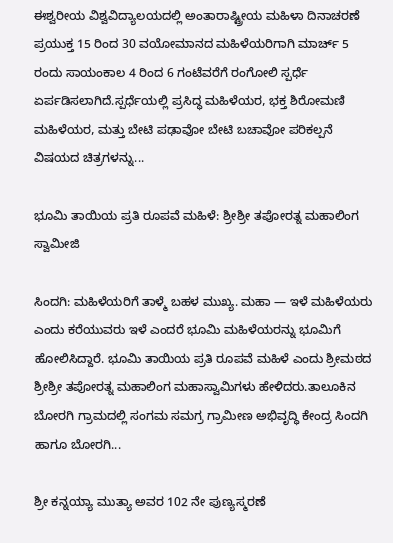ಈಶ್ವರೀಯ ವಿಶ್ವವಿದ್ಯಾಲಯದಲ್ಲಿ ಅಂತಾರಾಷ್ಟ್ರೀಯ ಮಹಿಳಾ ದಿನಾಚರಣೆ ಪ್ರಯುಕ್ತ 15 ರಿಂದ 30 ವಯೋಮಾನದ ಮಹಿಳೆಯರಿಗಾಗಿ ಮಾರ್ಚ್ 5 ರಂದು ಸಾಯಂಕಾಲ 4 ರಿಂದ 6 ಗಂಟೆವರೆಗೆ ರಂಗೋಲಿ ಸ್ಪರ್ಧೆ ಏರ್ಪಡಿಸಲಾಗಿದೆ.ಸ್ಪರ್ಧೆಯಲ್ಲಿ ಪ್ರಸಿದ್ಧ ಮಹಿಳೆಯರ, ಭಕ್ತ ಶಿರೋಮಣಿ ಮಹಿಳೆಯರ, ಮತ್ತು ಬೇಟಿ ಪಢಾವೋ ಬೇಟಿ ಬಚಾವೋ ಪರಿಕಲ್ಪನೆ ವಿಷಯದ ಚಿತ್ರಗಳನ್ನು...

ಭೂಮಿ ತಾಯಿಯ ಪ್ರತಿ ರೂಪವೆ ಮಹಿಳೆ: ಶ್ರೀಶ್ರೀ ತಪೋರತ್ನ ಮಹಾಲಿಂಗ ಸ್ವಾಮೀಜಿ

ಸಿಂದಗಿ: ಮಹಿಳೆಯರಿಗೆ ತಾಳ್ಮೆ ಬಹಳ ಮುಖ್ಯ. ಮಹಾ — ಇಳೆ ಮಹಿಳೆಯರು ಎಂದು ಕರೆಯುವರು ಇಳೆ ಎಂದರೆ ಭೂಮಿ ಮಹಿಳೆಯರನ್ನು ಭೂಮಿಗೆ ಹೋಲಿಸಿದ್ದಾರೆ. ಭೂಮಿ ತಾಯಿಯ ಪ್ರತಿ ರೂಪವೆ ಮಹಿಳೆ ಎಂದು ಶ್ರೀಮಠದ ಶ್ರೀಶ್ರೀ ತಪೋರತ್ನ ಮಹಾಲಿಂಗ ಮಹಾಸ್ವಾಮಿಗಳು ಹೇಳಿದರು.ತಾಲೂಕಿನ ಬೋರಗಿ ಗ್ರಾಮದಲ್ಲಿ ಸಂಗಮ ಸಮಗ್ರ ಗ್ರಾಮೀಣ ಅಭಿವೃದ್ಧಿ ಕೇಂದ್ರ ಸಿಂದಗಿ ಹಾಗೂ ಬೋರಗಿ...

ಶ್ರೀ ಕನ್ನಯ್ಯಾ ಮುತ್ಯಾ ಅವರ 102 ನೇ ಪುಣ್ಯಸ್ಮರಣೆ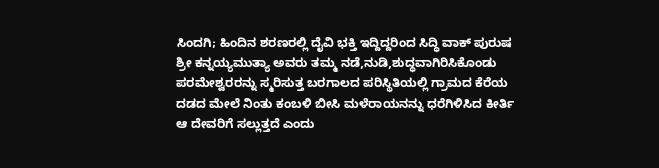ಸಿಂದಗಿ; ಹಿಂದಿನ ಶರಣರಲ್ಲಿ ದೈವಿ ಭಕ್ತಿ ಇದ್ದಿದ್ದರಿಂದ ಸಿದ್ಧಿ ವಾಕ್ ಪುರುಷ ಶ್ರೀ ಕನ್ನಯ್ಯಮುತ್ಯಾ ಅವರು ತಮ್ಮ ನಡೆ,ನುಡಿ,ಶುದ್ಧವಾಗಿರಿಸಿಕೊಂಡು ಪರಮೇಶ್ವರರನ್ನು ಸ್ಮರಿಸುತ್ತ ಬರಗಾಲದ ಪರಿಸ್ಥಿತಿಯಲ್ಲಿ ಗ್ರಾಮದ ಕೆರೆಯ ದಡದ ಮೇಲೆ ನಿಂತು ಕಂಬಳಿ ಬೀಸಿ ಮಳೆರಾಯನನ್ನು ಧರೆಗಿಳಿಸಿದ ಕೀರ್ತಿ ಆ ದೇವರಿಗೆ ಸಲ್ಲುತ್ತದೆ ಎಂದು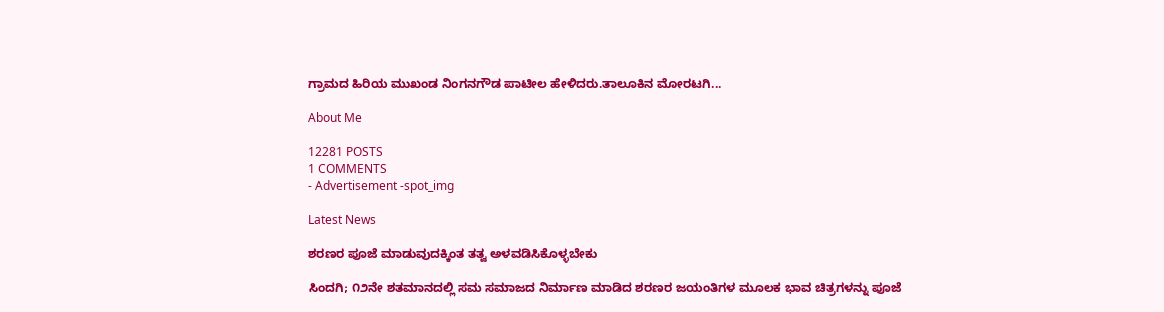ಗ್ರಾಮದ ಹಿರಿಯ ಮುಖಂಡ ನಿಂಗನಗೌಡ ಪಾಟೀಲ ಹೇಳಿದರು.ತಾಲೂಕಿನ ಮೋರಟಗಿ...

About Me

12281 POSTS
1 COMMENTS
- Advertisement -spot_img

Latest News

ಶರಣರ ಪೂಜೆ ಮಾಡುವುದಕ್ಕಿಂತ ತತ್ವ ಅಳವಡಿಸಿಕೊಳ್ಳಬೇಕು

ಸಿಂದಗಿ; ೧೨ನೇ ಶತಮಾನದಲ್ಲಿ ಸಮ ಸಮಾಜದ ನಿರ್ಮಾಣ ಮಾಡಿದ ಶರಣರ ಜಯಂತಿಗಳ ಮೂಲಕ ಭಾವ ಚಿತ್ರಗಳನ್ನು ಪೂಜೆ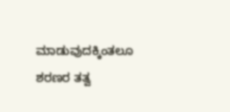ಮಾಡುವುದಕ್ಕಿಂತಲೂ ಶರಣರ ತತ್ವ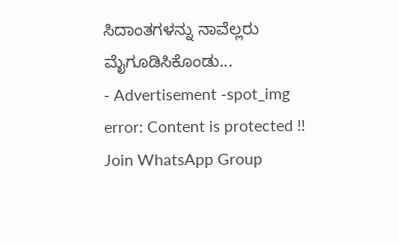ಸಿದಾಂತಗಳನ್ನು ನಾವೆಲ್ಲರು ಮೈಗೂಡಿಸಿಕೊಂಡು...
- Advertisement -spot_img
error: Content is protected !!
Join WhatsApp Group